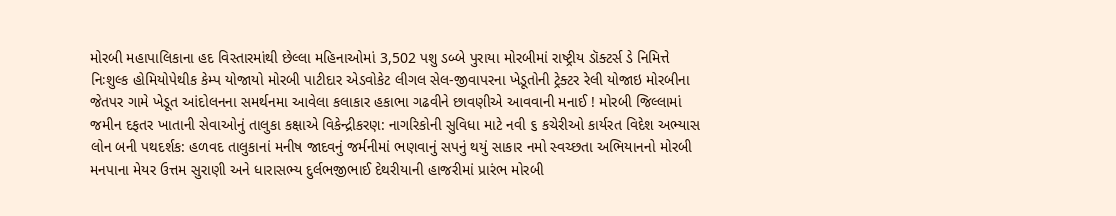મોરબી મહાપાલિકાના હદ વિસ્તારમાંથી છેલ્લા મહિનાઓમાં 3,502 પશુ ડબ્બે પુરાયા મોરબીમાં રાષ્ટ્રીય ડૉક્ટર્સ ડે નિમિત્તે નિઃશુલ્ક હોમિયોપેથીક કેમ્પ યોજાયો મોરબી પાટીદાર એડવોકેટ લીગલ સેલ-જીવાપરના ખેડૂતોની ટ્રેક્ટર રેલી યોજાઇ મોરબીના જેતપર ગામે ખેડૂત આંદોલનના સમર્થનમા આવેલા કલાકાર હકાભા ગઢવીને છાવણીએ આવવાની મનાઈ ! મોરબી જિલ્લામાં જમીન દફતર ખાતાની સેવાઓનું તાલુકા કક્ષાએ વિકેન્દ્રીકરણ: નાગરિકોની સુવિધા માટે નવી ૬ કચેરીઓ કાર્યરત વિદેશ અભ્યાસ લોન બની પથદર્શક: હળવદ તાલુકાનાં મનીષ જાદવનું જર્મનીમાં ભણવાનું સપનું થયું સાકાર નમો સ્વચ્છતા અભિયાનનો મોરબી મનપાના મેયર ઉત્તમ સુરાણી અને ધારાસભ્ય દુર્લભજીભાઈ દેથરીયાની હાજરીમાં પ્રારંભ મોરબી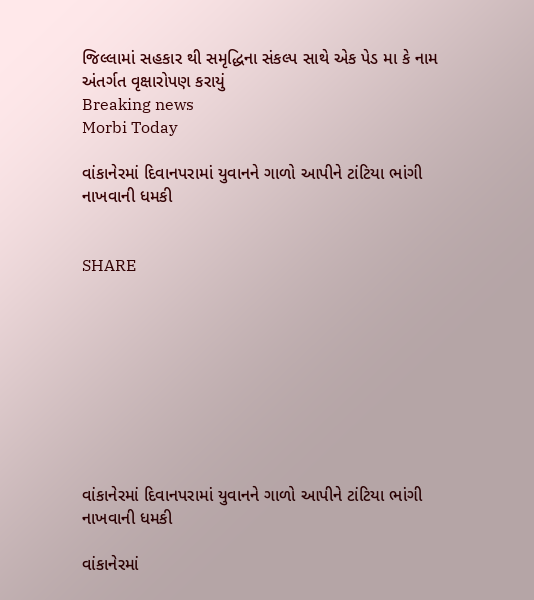જિલ્લામાં સહકાર થી સમૃદ્ધિના સંકલ્પ સાથે એક પેડ મા કે નામ અંતર્ગત વૃક્ષારોપણ કરાયું
Breaking news
Morbi Today

વાંકાનેરમાં દિવાનપરામાં યુવાનને ગાળો આપીને ટાંટિયા ભાંગી નાખવાની ધમકી


SHARE









વાંકાનેરમાં દિવાનપરામાં યુવાનને ગાળો આપીને ટાંટિયા ભાંગી નાખવાની ધમકી

વાંકાનેરમાં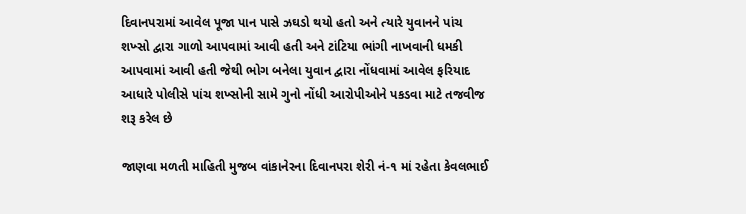દિવાનપરામાં આવેલ પૂજા પાન પાસે ઝઘડો થયો હતો અને ત્યારે યુવાનને પાંચ શખ્સો દ્વારા ગાળો આપવામાં આવી હતી અને ટાંટિયા ભાંગી નાખવાની ધમકી આપવામાં આવી હતી જેથી ભોગ બનેલા યુવાન દ્વારા નોંધવામાં આવેલ ફરિયાદ આધારે પોલીસે પાંચ શખ્સોની સામે ગુનો નોંધી આરોપીઓને પકડવા માટે તજવીજ શરૂ કરેલ છે

જાણવા મળતી માહિતી મુજબ વાંકાનેરના દિવાનપરા શેરી નં-૧ માં રહેતા કેવલભાઈ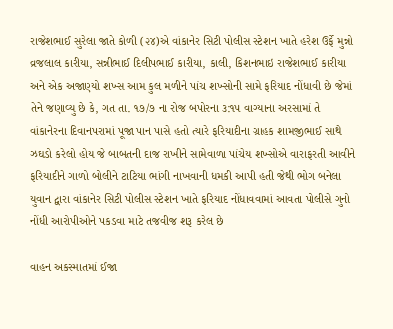રાજેશભાઈ સુરેલા જાતે કોળી (૨૪)એ વાંકાનેર સિટી પોલીસ સ્ટેશન ખાતે હરેશ ઉર્ફે મુન્નો વ્રજલાલ કારીયા, સન્નીભાઈ દિલીપભાઈ કારીયા, કાલી, કિશનભાઇ રાજેશભાઈ કારીયા અને એક અજાણ્યો શખ્સ આમ કુલ મળીને પાંચ શખ્સોની સામે ફરિયાદ નોંધાવી છે જેમાં તેને જણાવ્યુ છે કે, ગત તા. ૧૭/૭ ના રોજ બપોરના ૩:૧૫ વાગ્યાના અરસામાં તે વાંકાનેરના દિવાનપરામાં પૂજા પાન પાસે હતો ત્યારે ફરિયાદીના ગ્રાહક શામજીભાઈ સાથે ઝઘડો કરેલો હોય જે બાબતની દાજ રાખીને સામેવાળા પાંચેય શખ્સોએ વારાફરતી આવીને ફરિયાદીને ગાળો બોલીને ટાટિયા ભાંગી નાખવાની ધમકી આપી હતી જેથી ભોગ બનેલા યુવાન દ્વારા વાંકાનેર સિટી પોલીસ સ્ટેશન ખાતે ફરિયાદ નોંધાવવામાં આવતા પોલીસે ગુનો નોંધી આરોપીઓને પકડવા માટે તજવીજ શરૂ કરેલ છે

વાહન અકસ્માતમાં ઈજા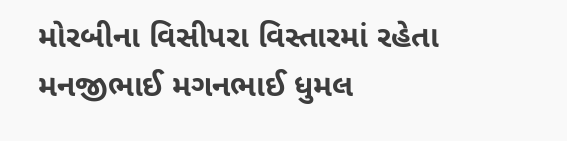મોરબીના વિસીપરા વિસ્તારમાં રહેતા મનજીભાઈ મગનભાઈ ધુમલ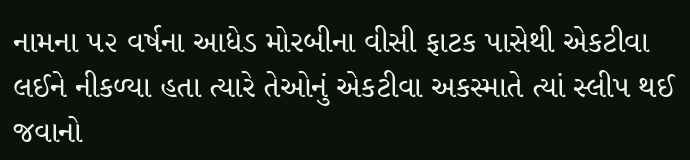નામના ૫૨ વર્ષના આધેડ મોરબીના વીસી ફાટક પાસેથી એકટીવા લઈને નીકળ્યા હતા ત્યારે તેઓનું એકટીવા અકસ્માતે ત્યાં સ્લીપ થઈ જવાનો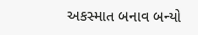અકસ્માત બનાવ બન્યો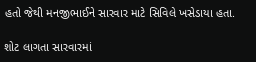હતો જેથી મનજીભાઈને સારવાર માટે સિવિલે ખસેડાયા હતા.

શોટ લાગતા સારવારમાં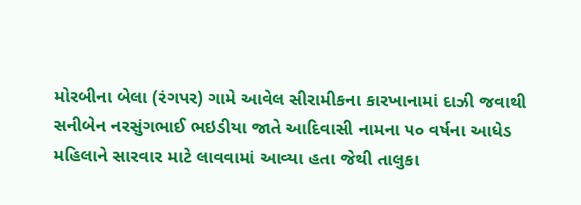મોરબીના બેલા (રંગપર) ગામે આવેલ સીરામીકના કારખાનામાં દાઝી જવાથી સનીબેન નરસુંગભાઈ ભઇડીયા જાતે આદિવાસી નામના ૫૦ વર્ષના આધેડ મહિલાને સારવાર માટે લાવવામાં આવ્યા હતા જેથી તાલુકા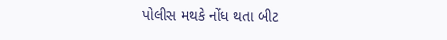પોલીસ મથકે નોંધ થતા બીટ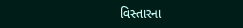વિસ્તારના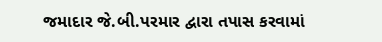જમાદાર જે.બી.પરમાર દ્વારા તપાસ કરવામાં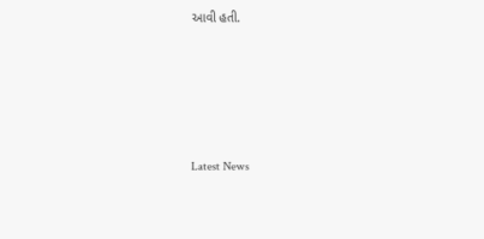આવી હતી.






Latest News